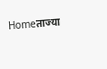Homeताज्या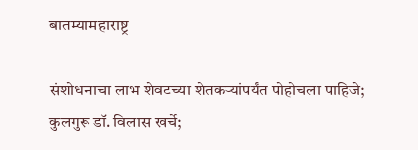बातम्यामहाराष्ट्र

संशोधनाचा लाभ शेवटच्या शेतकऱ्यांपर्यंत पोहोचला पाहिजे; कुलगुरू डॉ. विलास खर्चे;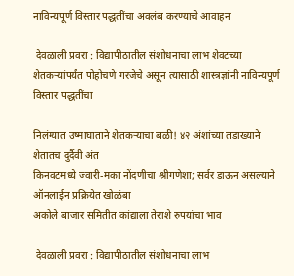नाविन्यपूर्ण विस्तार पद्धतींचा अवलंब करण्याचे आवाहन

 देवळाली प्रवरा : विद्यापीठातील संशोधनाचा लाभ शेवटच्या शेतकऱ्यांपर्यंत पोहोचणे गरजेचे असून त्यासाठी शास्त्रज्ञांनी नाविन्यपूर्ण विस्तार पद्धतींचा

निलंग्यात उष्माघाताने शेतकऱ्याचा बळी! ४२ अंशांच्या तडाख्याने शेतातच दुर्दैवी अंत
किनवटमध्ये ज्वारी-मका नोंदणीचा श्रीगणेशा; सर्वर डाऊन असल्याने ऑनलाईन प्रक्रियेत खोळंबा
अकोले बाजार समितीत कांद्याला तेराशे रुपयांचा भाव

 देवळाली प्रवरा : विद्यापीठातील संशोधनाचा लाभ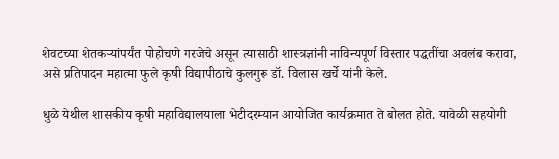शेवटच्या शेतकऱ्यांपर्यंत पोहोचणे गरजेचे असून त्यासाठी शास्त्रज्ञांनी नाविन्यपूर्ण विस्तार पद्धतींचा अवलंब करावा, असे प्रतिपादन महात्मा फुले कृषी विद्यापीठाचे कुलगुरू डॉ. विलास खर्चे यांनी केले.

धुळे येथील शासकीय कृषी महाविद्यालयाला भेटीदरम्यान आयोजित कार्यक्रमात ते बोलत होते. यावेळी सहयोगी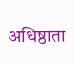अधिष्ठाता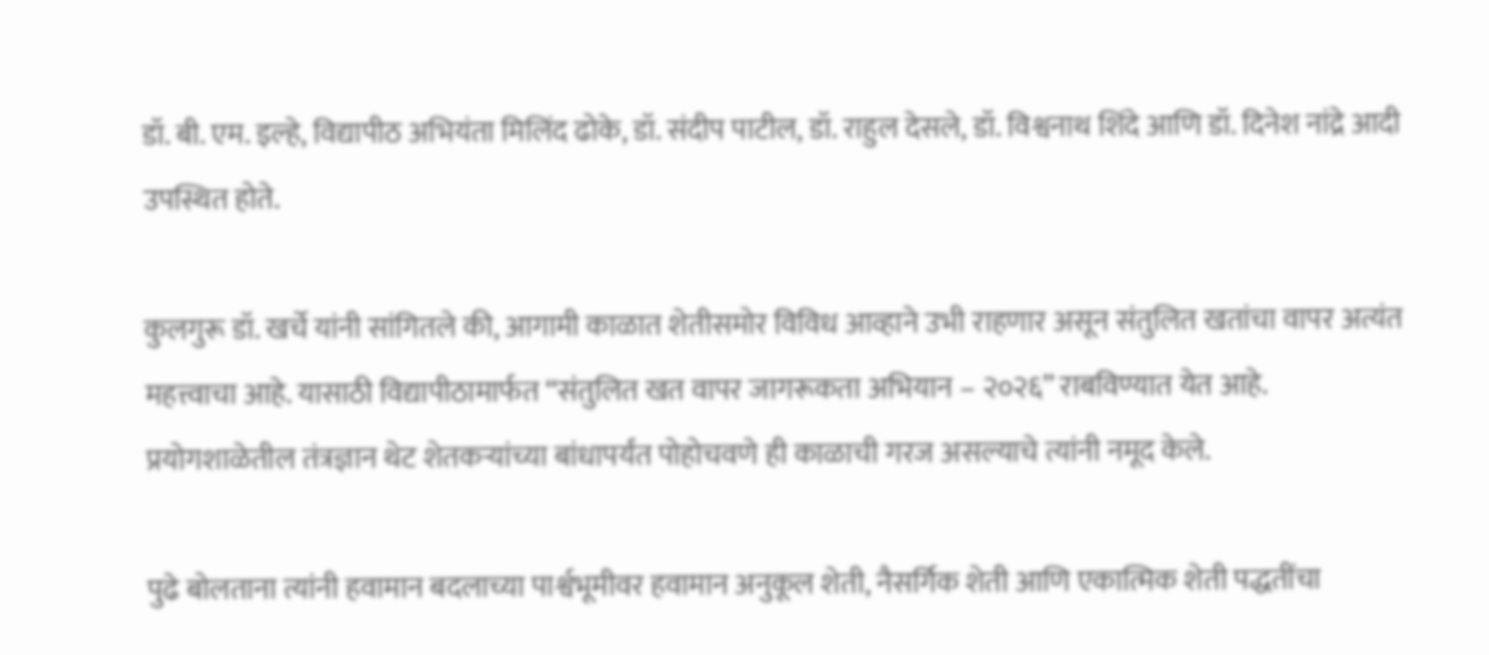डॉ. बी. एम. इल्हे, विद्यापीठ अभियंता मिलिंद ढोके, डॉ. संदीप पाटील, डॉ. राहुल देसले, डॉ. विश्वनाथ शिंदे आणि डॉ. दिनेश नांद्रे आदी उपस्थित होते.

कुलगुरू डॉ. खर्चे यांनी सांगितले की, आगामी काळात शेतीसमोर विविध आव्हाने उभी राहणार असून संतुलित खतांचा वापर अत्यंत महत्त्वाचा आहे. यासाठी विद्यापीठामार्फत “संतुलित खत वापर जागरूकता अभियान – २०२६” राबविण्यात येत आहे. प्रयोगशाळेतील तंत्रज्ञान थेट शेतकऱ्यांच्या बांधापर्यंत पोहोचवणे ही काळाची गरज असल्याचे त्यांनी नमूद केले.

पुढे बोलताना त्यांनी हवामान बदलाच्या पार्श्वभूमीवर हवामान अनुकूल शेती, नैसर्गिक शेती आणि एकात्मिक शेती पद्धतींचा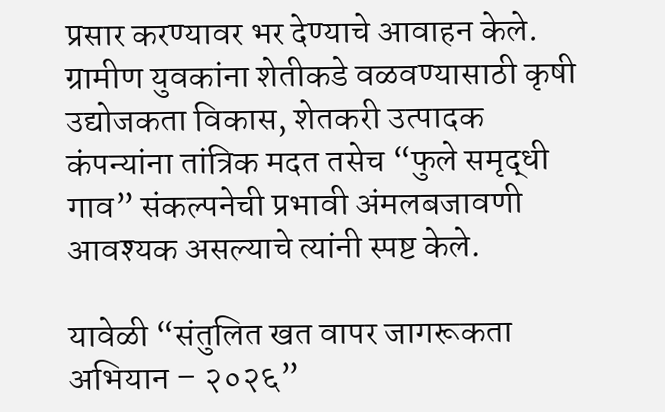प्रसार करण्यावर भर देण्याचे आवाहन केले. ग्रामीण युवकांना शेतीकडे वळवण्यासाठी कृषी उद्योजकता विकास, शेतकरी उत्पादक कंपन्यांना तांत्रिक मदत तसेच “फुले समृद्धी गाव” संकल्पनेची प्रभावी अंमलबजावणी आवश्यक असल्याचे त्यांनी स्पष्ट केले.

यावेळी “संतुलित खत वापर जागरूकता अभियान – २०२६”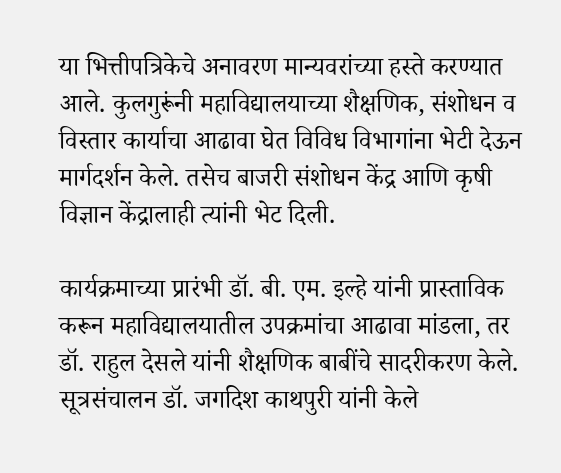या भित्तीपत्रिकेचे अनावरण मान्यवरांच्या हस्ते करण्यात आले. कुलगुरूंनी महाविद्यालयाच्या शैक्षणिक, संशोधन व विस्तार कार्याचा आढावा घेत विविध विभागांना भेटी देऊन मार्गदर्शन केले. तसेच बाजरी संशोधन केंद्र आणि कृषी विज्ञान केंद्रालाही त्यांनी भेट दिली.

कार्यक्रमाच्या प्रारंभी डॉ. बी. एम. इल्हे यांनी प्रास्ताविक करून महाविद्यालयातील उपक्रमांचा आढावा मांडला, तर डॉ. राहुल देसले यांनी शैक्षणिक बाबींचे सादरीकरण केले. सूत्रसंचालन डॉ. जगदिश काथपुरी यांनी केले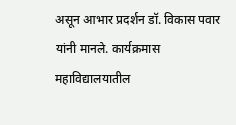असून आभार प्रदर्शन डॉ. विकास पवार यांनी मानले. कार्यक्रमास महाविद्यालयातील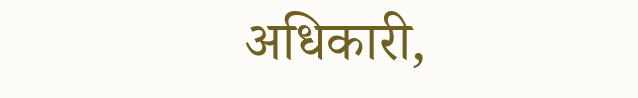अधिकारी,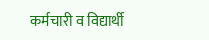कर्मचारी व विद्यार्थी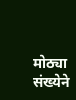मोठ्या संख्येने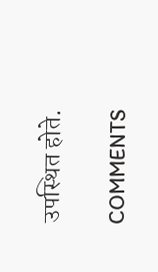उपस्थित होते.

COMMENTS